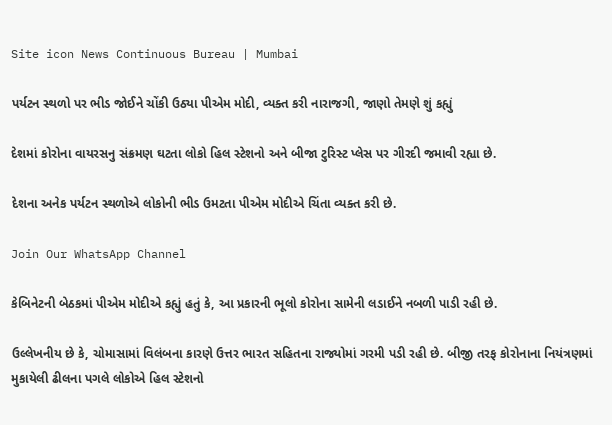Site icon News Continuous Bureau | Mumbai

પર્યટન સ્થળો પર ભીડ જોઈને ચોંકી ઉઠ્યા પીએમ મોદી, વ્યક્ત કરી નારાજગી, જાણો તેમણે શું કહ્યું

દેશમાં કોરોના વાયરસનુ સંક્રમણ ઘટતા લોકો હિલ સ્ટેશનો અને બીજા ટુરિસ્ટ પ્લેસ પર ગીરદી જમાવી રહ્યા છે.

દેશના અનેક પર્યટન સ્થળોએ લોકોની ભીડ ઉમટતા પીએમ મોદીએ ચિંતા વ્યક્ત કરી છે.

Join Our WhatsApp Channel

કેબિનેટની બેઠકમાં પીએમ મોદીએ કહ્યું હતું કે, આ પ્રકારની ભૂલો કોરોના સામેની લડાઈને નબળી પાડી રહી છે.

ઉલ્લેખનીય છે કે, ચોમાસામાં વિલંબના કારણે ઉત્તર ભારત સહિતના રાજ્યોમાં ગરમી પડી રહી છે. બીજી તરફ કોરોનાના નિયંત્રણમાં મુકાયેલી ઢીલના પગલે લોકોએ હિલ સ્ટેશનો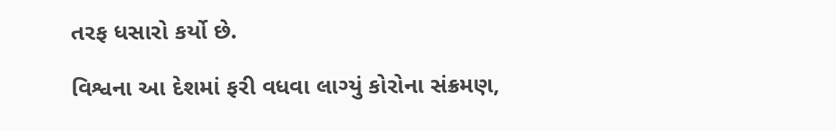તરફ ધસારો કર્યો છે.

વિશ્વના આ દેશમાં ફરી વધવા લાગ્યું કોરોના સંક્રમણ,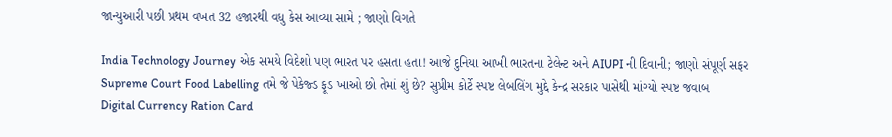જાન્યુઆરી પછી પ્રથમ વખત 32 હજારથી વધુ કેસ આવ્યા સામે ; જાણો વિગતે

India Technology Journey એક સમયે વિદેશો પણ ભારત પર હસતા હતા! આજે દુનિયા આખી ભારતના ટેલેન્ટ અને AIUPI ની દિવાની; જાણો સંપૂર્ણ સફર
Supreme Court Food Labelling તમે જે પેકેજ્ડ ફૂડ ખાઓ છો તેમાં શું છે? સુપ્રીમ કોર્ટે સ્પષ્ટ લેબલિંગ મુદ્દે કેન્દ્ર સરકાર પાસેથી માંગ્યો સ્પષ્ટ જવાબ
Digital Currency Ration Card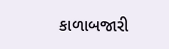કાળાબજારી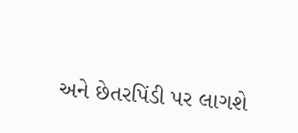અને છેતરપિંડી પર લાગશે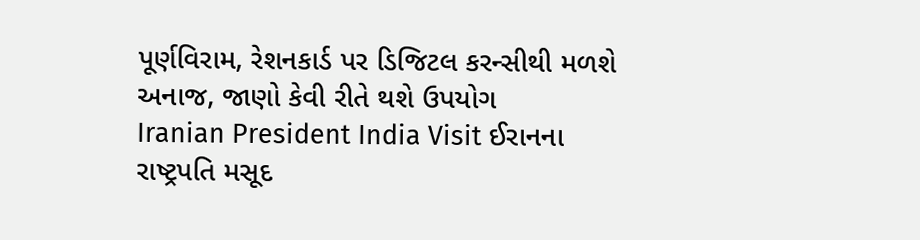પૂર્ણવિરામ, રેશનકાર્ડ પર ડિજિટલ કરન્સીથી મળશે અનાજ, જાણો કેવી રીતે થશે ઉપયોગ
Iranian President India Visit ઈરાનના રાષ્ટ્રપતિ મસૂદ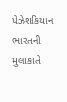પેઝેશકિયાન ભારતની મુલાકાતે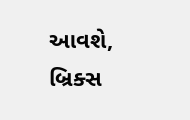આવશે, બ્રિક્સ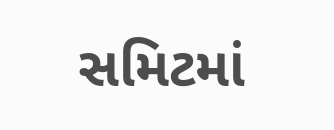સમિટમાં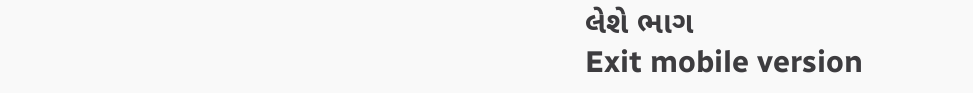લેશે ભાગ
Exit mobile version